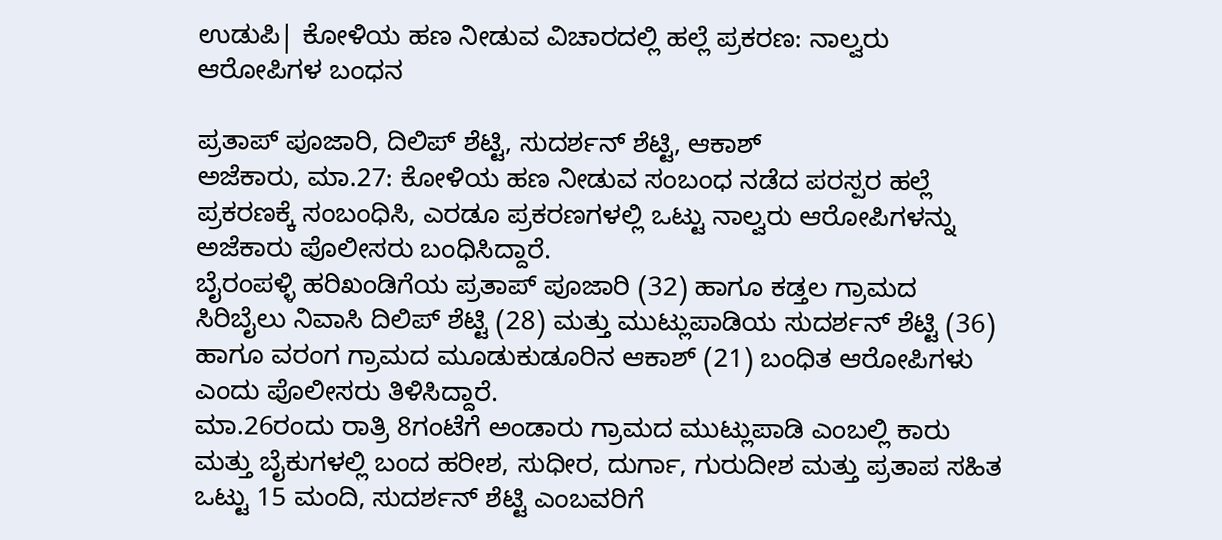ಉಡುಪಿ| ಕೋಳಿಯ ಹಣ ನೀಡುವ ವಿಚಾರದಲ್ಲಿ ಹಲ್ಲೆ ಪ್ರಕರಣ: ನಾಲ್ವರು ಆರೋಪಿಗಳ ಬಂಧನ

ಪ್ರತಾಪ್ ಪೂಜಾರಿ, ದಿಲಿಪ್ ಶೆಟ್ಟಿ, ಸುದರ್ಶನ್ ಶೆಟ್ಟಿ, ಆಕಾಶ್
ಅಜೆಕಾರು, ಮಾ.27: ಕೋಳಿಯ ಹಣ ನೀಡುವ ಸಂಬಂಧ ನಡೆದ ಪರಸ್ಪರ ಹಲ್ಲೆ ಪ್ರಕರಣಕ್ಕೆ ಸಂಬಂಧಿಸಿ, ಎರಡೂ ಪ್ರಕರಣಗಳಲ್ಲಿ ಒಟ್ಟು ನಾಲ್ವರು ಆರೋಪಿಗಳನ್ನು ಅಜೆಕಾರು ಪೊಲೀಸರು ಬಂಧಿಸಿದ್ದಾರೆ.
ಬೈರಂಪಳ್ಳಿ ಹರಿಖಂಡಿಗೆಯ ಪ್ರತಾಪ್ ಪೂಜಾರಿ (32) ಹಾಗೂ ಕಡ್ತಲ ಗ್ರಾಮದ ಸಿರಿಬೈಲು ನಿವಾಸಿ ದಿಲಿಪ್ ಶೆಟ್ಟಿ (28) ಮತ್ತು ಮುಟ್ಲುಪಾಡಿಯ ಸುದರ್ಶನ್ ಶೆಟ್ಟಿ (36) ಹಾಗೂ ವರಂಗ ಗ್ರಾಮದ ಮೂಡುಕುಡೂರಿನ ಆಕಾಶ್ (21) ಬಂಧಿತ ಆರೋಪಿಗಳು ಎಂದು ಪೊಲೀಸರು ತಿಳಿಸಿದ್ದಾರೆ.
ಮಾ.26ರಂದು ರಾತ್ರಿ 8ಗಂಟೆಗೆ ಅಂಡಾರು ಗ್ರಾಮದ ಮುಟ್ಲುಪಾಡಿ ಎಂಬಲ್ಲಿ ಕಾರು ಮತ್ತು ಬೈಕುಗಳಲ್ಲಿ ಬಂದ ಹರೀಶ, ಸುಧೀರ, ದುರ್ಗಾ, ಗುರುದೀಶ ಮತ್ತು ಪ್ರತಾಪ ಸಹಿತ ಒಟ್ಟು 15 ಮಂದಿ, ಸುದರ್ಶನ್ ಶೆಟ್ಟಿ ಎಂಬವರಿಗೆ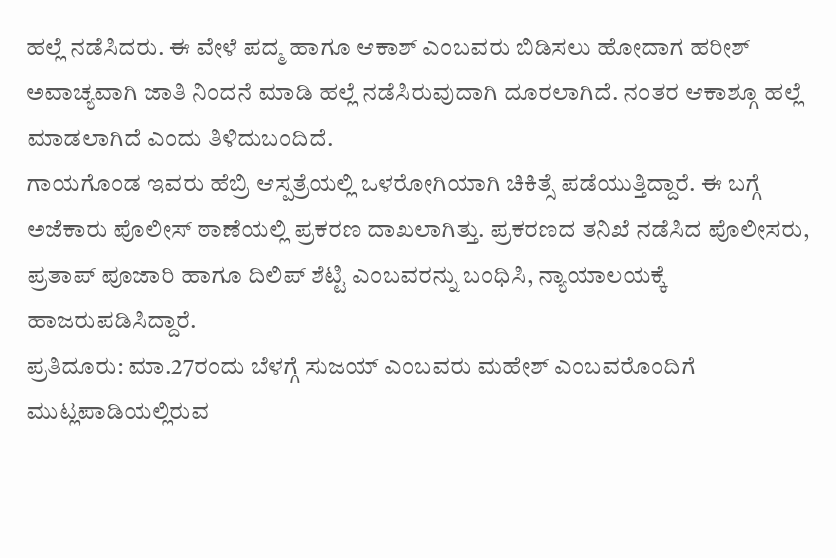ಹಲ್ಲೆ ನಡೆಸಿದರು. ಈ ವೇಳೆ ಪದ್ಮ ಹಾಗೂ ಆಕಾಶ್ ಎಂಬವರು ಬಿಡಿಸಲು ಹೋದಾಗ ಹರೀಶ್ ಅವಾಚ್ಯವಾಗಿ ಜಾತಿ ನಿಂದನೆ ಮಾಡಿ ಹಲ್ಲೆ ನಡೆಸಿರುವುದಾಗಿ ದೂರಲಾಗಿದೆ. ನಂತರ ಆಕಾಶ್ಗೂ ಹಲ್ಲೆ ಮಾಡಲಾಗಿದೆ ಎಂದು ತಿಳಿದುಬಂದಿದೆ.
ಗಾಯಗೊಂಡ ಇವರು ಹೆಬ್ರಿ ಆಸ್ಪತ್ರೆಯಲ್ಲಿ ಒಳರೋಗಿಯಾಗಿ ಚಿಕಿತ್ಸೆ ಪಡೆಯುತ್ತಿದ್ದಾರೆ. ಈ ಬಗ್ಗೆ ಅಜೆಕಾರು ಪೊಲೀಸ್ ಠಾಣೆಯಲ್ಲಿ ಪ್ರಕರಣ ದಾಖಲಾಗಿತ್ತು. ಪ್ರಕರಣದ ತನಿಖೆ ನಡೆಸಿದ ಪೊಲೀಸರು, ಪ್ರತಾಪ್ ಪೂಜಾರಿ ಹಾಗೂ ದಿಲಿಪ್ ಶೆಟ್ಟಿ ಎಂಬವರನ್ನು ಬಂಧಿಸಿ, ನ್ಯಾಯಾಲಯಕ್ಕೆ ಹಾಜರುಪಡಿಸಿದ್ದಾರೆ.
ಪ್ರತಿದೂರು: ಮಾ.27ರಂದು ಬೆಳಗ್ಗೆ ಸುಜಯ್ ಎಂಬವರು ಮಹೇಶ್ ಎಂಬವರೊಂದಿಗೆ ಮುಟ್ಲಪಾಡಿಯಲ್ಲಿರುವ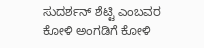ಸುದರ್ಶನ್ ಶೆಟ್ಟಿ ಎಂಬವರ ಕೋಳಿ ಅಂಗಡಿಗೆ ಕೋಳಿ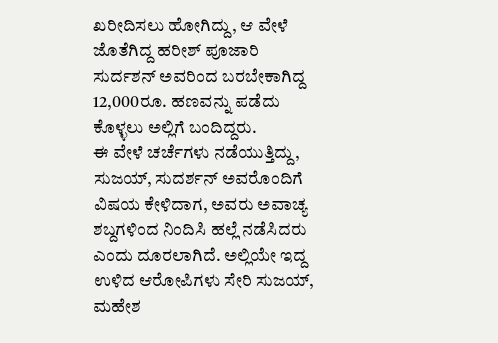ಖರೀದಿಸಲು ಹೋಗಿದ್ದು, ಆ ವೇಳೆ ಜೊತೆಗಿದ್ದ ಹರೀಶ್ ಪೂಜಾರಿ ಸುರ್ದಶನ್ ಅವರಿಂದ ಬರಬೇಕಾಗಿದ್ದ 12,000ರೂ. ಹಣವನ್ನು ಪಡೆದು ಕೊಳ್ಳಲು ಅಲ್ಲಿಗೆ ಬಂದಿದ್ದರು.
ಈ ವೇಳೆ ಚರ್ಚೆಗಳು ನಡೆಯುತ್ತಿದ್ದು, ಸುಜಯ್, ಸುದರ್ಶನ್ ಅವರೊಂದಿಗೆ ವಿಷಯ ಕೇಳಿದಾಗ, ಅವರು ಅವಾಚ್ಯ ಶಬ್ದಗಳಿಂದ ನಿಂದಿಸಿ ಹಲ್ಲೆ ನಡೆಸಿದರು ಎಂದು ದೂರಲಾಗಿದೆ. ಅಲ್ಲಿಯೇ ಇದ್ದ ಉಳಿದ ಆರೋಪಿಗಳು ಸೇರಿ ಸುಜಯ್, ಮಹೇಶ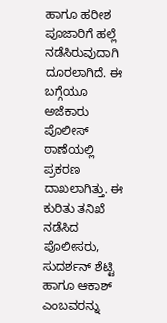ಹಾಗೂ ಹರೀಶ ಪೂಜಾರಿಗೆ ಹಲ್ಲೆ ನಡೆಸಿರುವುದಾಗಿ ದೂರಲಾಗಿದೆ. ಈ ಬಗ್ಗೆಯೂ ಅಜೆಕಾರು ಪೊಲೀಸ್ ಠಾಣೆಯಲ್ಲಿ ಪ್ರಕರಣ ದಾಖಲಾಗಿತ್ತು. ಈ ಕುರಿತು ತನಿಖೆ ನಡೆಸಿದ ಪೊಲೀಸರು, ಸುದರ್ಶನ್ ಶೆಟ್ಟಿ ಹಾಗೂ ಆಕಾಶ್ ಎಂಬವರನ್ನು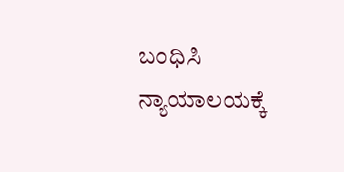ಬಂಧಿಸಿ ನ್ಯಾಯಾಲಯಕ್ಕೆ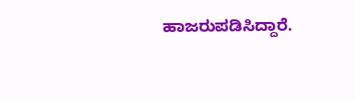ಹಾಜರುಪಡಿಸಿದ್ದಾರೆ.